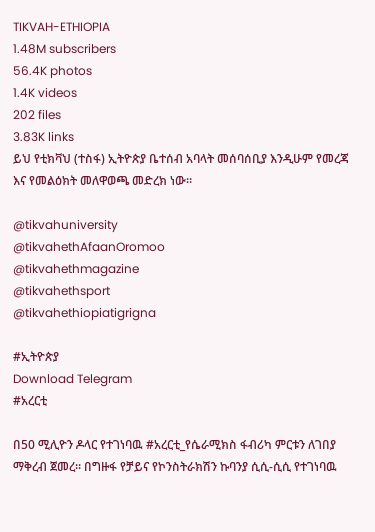TIKVAH-ETHIOPIA
1.48M subscribers
56.4K photos
1.4K videos
202 files
3.83K links
ይህ የቲክቫህ (ተስፋ) ኢትዮጵያ ቤተሰብ አባላት መሰባሰቢያ እንዲሁም የመረጃ እና የመልዕክት መለዋወጫ መድረክ ነው።

@tikvahuniversity
@tikvahethAfaanOromoo
@tikvahethmagazine
@tikvahethsport
@tikvahethiopiatigrigna

#ኢትዮጵያ
Download Telegram
#አረርቲ

በ50 ሚሊዮን ዶላር የተገነባዉ #አረርቲ_የሴራሚክስ ፋብሪካ ምርቱን ለገበያ ማቅረብ ጀመረ። በግዙፋ የቻይና የኮንስትራክሽን ኩባንያ ሲሲ-ሲሲ የተገነባዉ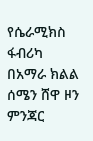የሴራሚክስ ፋብሪካ በአማራ ክልል ሰሜን ሸዋ ዞን ምንጃር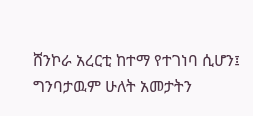ሸንኮራ አረርቲ ከተማ የተገነባ ሲሆን፤ ግንባታዉም ሁለት አመታትን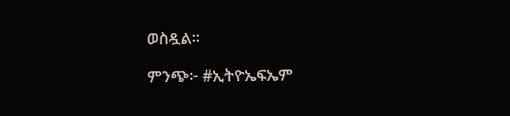ወስዷል፡፡

ምንጭ፦ #ኢትዮኤፍኤም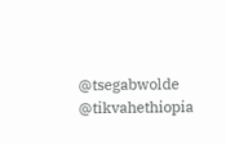@tsegabwolde @tikvahethiopia